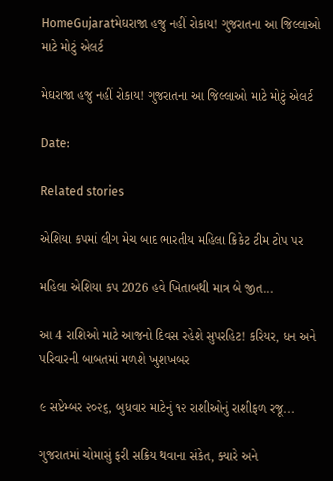HomeGujaratમેઘરાજા હજુ નહીં રોકાય! ગુજરાતના આ જિલ્લાઓ માટે મોટું એલર્ટ

મેઘરાજા હજુ નહીં રોકાય! ગુજરાતના આ જિલ્લાઓ માટે મોટું એલર્ટ

Date:

Related stories

એશિયા કપમાં લીગ મેચ બાદ ભારતીય મહિલા ક્રિકેટ ટીમ ટોપ પર

મહિલા એશિયા કપ 2026 હવે ખિતાબથી માત્ર બે જીત...

આ 4 રાશિઓ માટે આજનો દિવસ રહેશે સુપરહિટ! કરિયર, ધન અને પરિવારની બાબતમાં મળશે ખુશખબર

૯ સપ્ટેમ્બર ૨૦૨૬, બુધવાર માટેનું ૧૨ રાશીઓનું રાશીફળ રજૂ...

ગુજરાતમાં ચોમાસું ફરી સક્રિય થવાના સંકેત, ક્યારે અને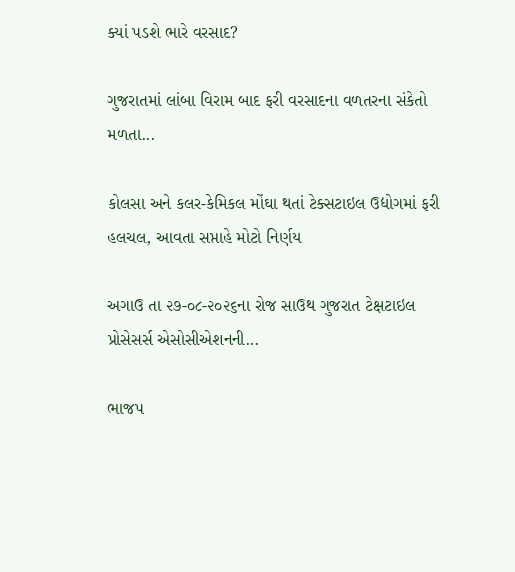ક્યાં પડશે ભારે વરસાદ?

ગુજરાતમાં લાંબા વિરામ બાદ ફરી વરસાદના વળતરના સંકેતો મળતા...

કોલસા અને કલર-કેમિકલ મોંઘા થતાં ટેક્સટાઇલ ઉદ્યોગમાં ફરી હલચલ, આવતા સપ્તાહે મોટો નિર્ણય

અગાઉ તા ૨૭-૦૮-૨૦૨૬ના રોજ સાઉથ ગુજરાત ટેક્ષટાઇલ પ્રોસેસર્સ એસોસીએશનની...

ભાજપ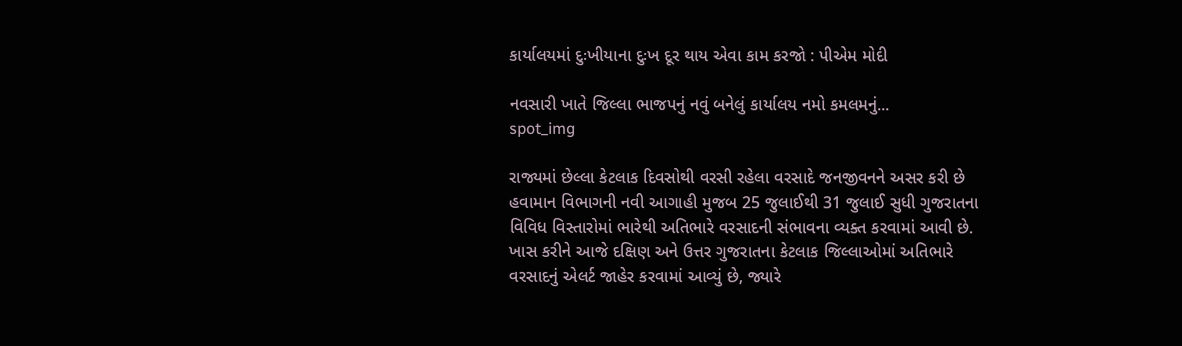કાર્યાલયમાં દુઃખીયાના દુઃખ દૂર થાય એવા કામ કરજો : પીએમ મોદી

નવસારી ખાતે જિલ્લા ભાજપનું નવું બનેલું કાર્યાલય નમો કમલમનું...
spot_img

રાજ્યમાં છેલ્લા કેટલાક દિવસોથી વરસી રહેલા વરસાદે જનજીવનને અસર કરી છે હવામાન વિભાગની નવી આગાહી મુજબ 25 જુલાઈથી 31 જુલાઈ સુધી ગુજરાતના વિવિધ વિસ્તારોમાં ભારેથી અતિભારે વરસાદની સંભાવના વ્યક્ત કરવામાં આવી છે. ખાસ કરીને આજે દક્ષિણ અને ઉત્તર ગુજરાતના કેટલાક જિલ્લાઓમાં અતિભારે વરસાદનું એલર્ટ જાહેર કરવામાં આવ્યું છે, જ્યારે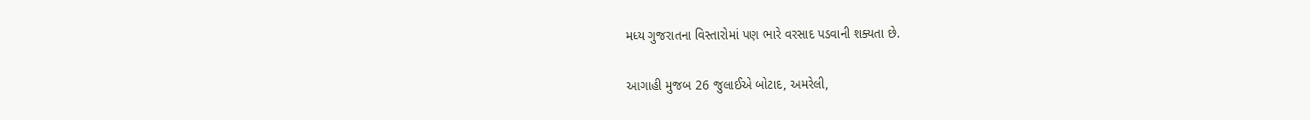મધ્ય ગુજરાતના વિસ્તારોમાં પણ ભારે વરસાદ પડવાની શક્યતા છે.

આગાહી મુજબ 26 જુલાઈએ બોટાદ, અમરેલી,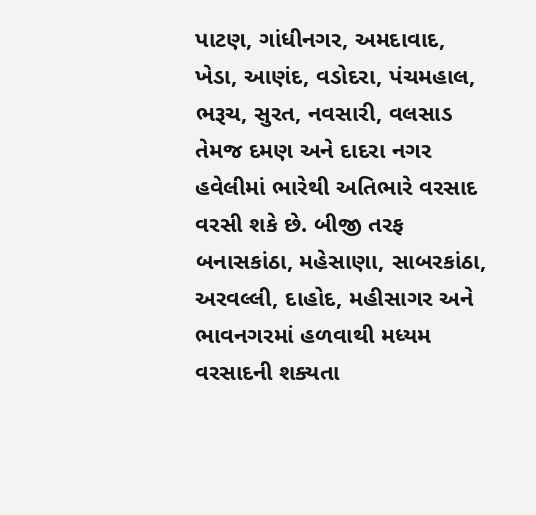પાટણ, ગાંધીનગર, અમદાવાદ, ખેડા, આણંદ, વડોદરા, પંચમહાલ, ભરૂચ, સુરત, નવસારી, વલસાડ તેમજ દમણ અને દાદરા નગર હવેલીમાં ભારેથી અતિભારે વરસાદ વરસી શકે છે. બીજી તરફ બનાસકાંઠા, મહેસાણા, સાબરકાંઠા, અરવલ્લી, દાહોદ, મહીસાગર અને ભાવનગરમાં હળવાથી મધ્યમ વરસાદની શક્યતા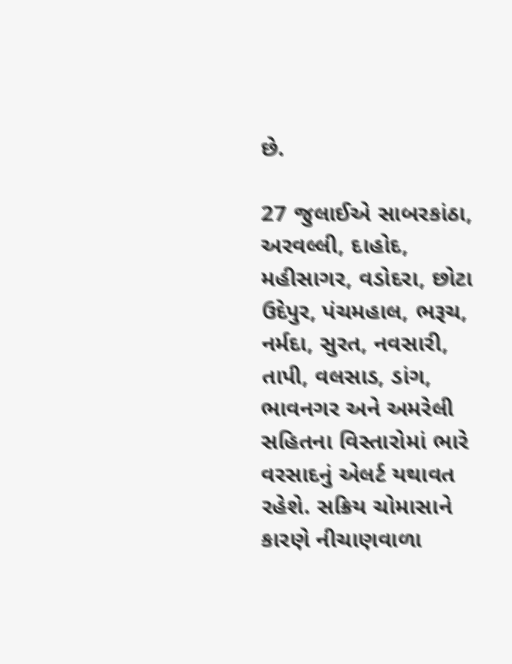છે.

27 જુલાઈએ સાબરકાંઠા, અરવલ્લી, દાહોદ, મહીસાગર, વડોદરા, છોટા ઉદેપુર, પંચમહાલ, ભરૂચ, નર્મદા, સુરત, નવસારી, તાપી, વલસાડ, ડાંગ, ભાવનગર અને અમરેલી સહિતના વિસ્તારોમાં ભારે વરસાદનું એલર્ટ યથાવત રહેશે. સક્રિય ચોમાસાને કારણે નીચાણવાળા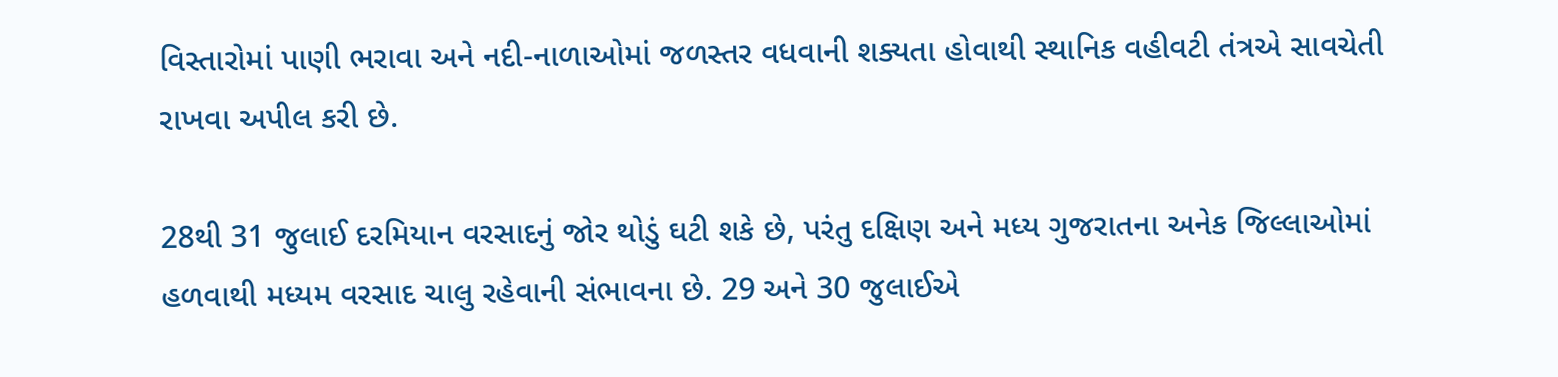વિસ્તારોમાં પાણી ભરાવા અને નદી-નાળાઓમાં જળસ્તર વધવાની શક્યતા હોવાથી સ્થાનિક વહીવટી તંત્રએ સાવચેતી રાખવા અપીલ કરી છે.

28થી 31 જુલાઈ દરમિયાન વરસાદનું જોર થોડું ઘટી શકે છે, પરંતુ દક્ષિણ અને મધ્ય ગુજરાતના અનેક જિલ્લાઓમાં હળવાથી મધ્યમ વરસાદ ચાલુ રહેવાની સંભાવના છે. 29 અને 30 જુલાઈએ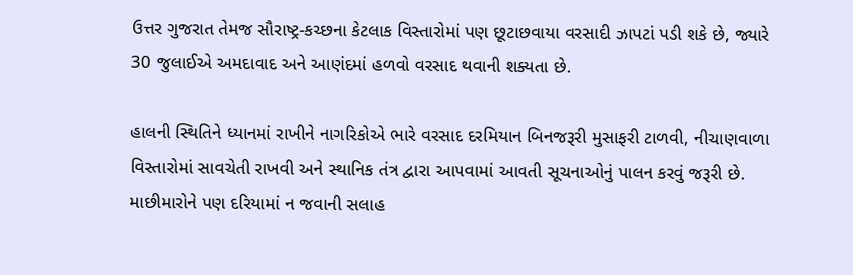ઉત્તર ગુજરાત તેમજ સૌરાષ્ટ્ર-કચ્છના કેટલાક વિસ્તારોમાં પણ છૂટાછવાયા વરસાદી ઝાપટાં પડી શકે છે, જ્યારે 30 જુલાઈએ અમદાવાદ અને આણંદમાં હળવો વરસાદ થવાની શક્યતા છે.

હાલની સ્થિતિને ધ્યાનમાં રાખીને નાગરિકોએ ભારે વરસાદ દરમિયાન બિનજરૂરી મુસાફરી ટાળવી, નીચાણવાળા વિસ્તારોમાં સાવચેતી રાખવી અને સ્થાનિક તંત્ર દ્વારા આપવામાં આવતી સૂચનાઓનું પાલન કરવું જરૂરી છે. માછીમારોને પણ દરિયામાં ન જવાની સલાહ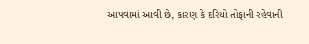આપવામાં આવી છે, કારણ કે દરિયો તોફાની રહેવાની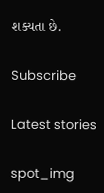શક્યતા છે.

Subscribe

Latest stories

spot_img